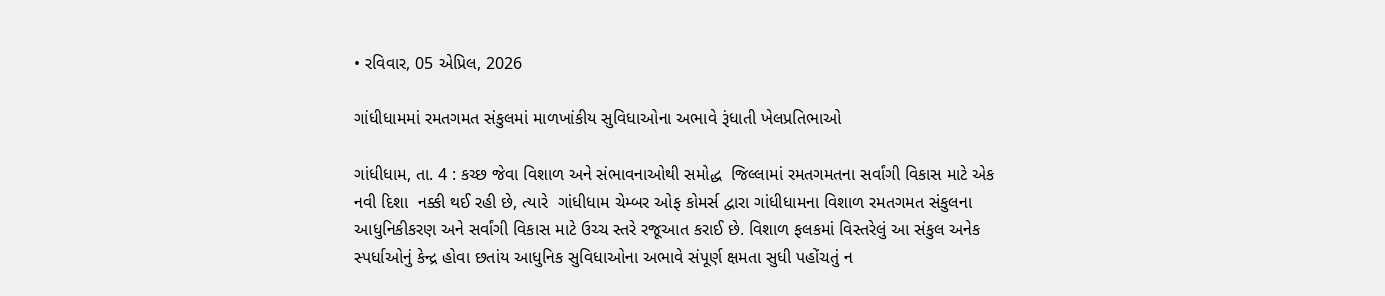• રવિવાર, 05 એપ્રિલ, 2026

ગાંધીધામમાં રમતગમત સંકુલમાં માળખાંકીય સુવિધાઓના અભાવે રૂંધાતી ખેલપ્રતિભાઓ

ગાંધીધામ, તા. 4 : કચ્છ જેવા વિશાળ અને સંભાવનાઓથી સમોદ્ધ  જિલ્લામાં રમતગમતના સર્વાંગી વિકાસ માટે એક નવી દિશા  નક્કી થઈ રહી છે, ત્યારે  ગાંધીધામ ચેમ્બર ઓફ કોમર્સ દ્વારા ગાંધીધામના વિશાળ રમતગમત સંકુલના આધુનિકીકરણ અને સર્વાંગી વિકાસ માટે ઉચ્ચ સ્તરે રજૂઆત કરાઈ છે. વિશાળ ફલકમાં વિસ્તરેલું આ સંકુલ અનેક સ્પર્ધાઓનું કેન્દ્ર હોવા છતાંય આધુનિક સુવિધાઓના અભાવે સંપૂર્ણ ક્ષમતા સુધી પહોંચતું ન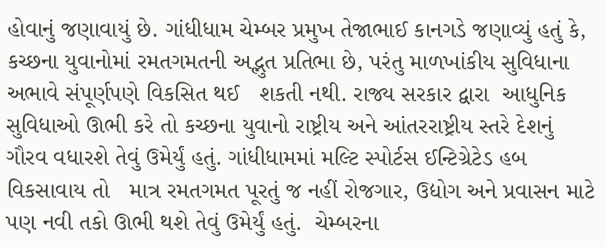હોવાનું જણાવાયું છે. ગાંધીધામ ચેમ્બર પ્રમુખ તેજાભાઈ કાનગડે જણાવ્યું હતું કે, કચ્છના યુવાનોમાં રમતગમતની અદ્ભુત પ્રતિભા છે, પરંતુ માળખાંકીય સુવિધાના અભાવે સંપૂર્ણપણે વિકસિત થઈ   શકતી નથી. રાજ્ય સરકાર દ્વારા  આધુનિક સુવિધાઓ ઊભી કરે તો કચ્છના યુવાનો રાષ્ટ્રીય અને આંતરરાષ્ટ્રીય સ્તરે દેશનું ગૌરવ વધારશે તેવું ઉમેર્યું હતું. ગાંધીધામમાં મલ્ટિ સ્પોર્ટસ ઈન્ટિગ્રેટેડ હબ વિકસાવાય તો   માત્ર રમતગમત પૂરતું જ નહીં રોજગાર, ઉદ્યોગ અને પ્રવાસન માટે પણ નવી તકો ઊભી થશે તેવું ઉમેર્યું હતું.  ચેમ્બરના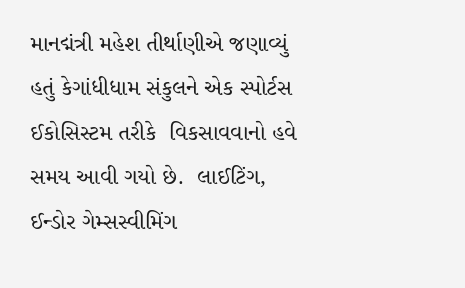માનદ્મંત્રી મહેશ તીર્થાણીએ જણાવ્યું હતું કેગાંધીધામ સંકુલને એક સ્પોર્ટસ ઈકોસિસ્ટમ તરીકે  વિકસાવવાનો હવે સમય આવી ગયો છે.  લાઈટિંગ, ઈન્ડોર ગેમ્સસ્વીમિંગ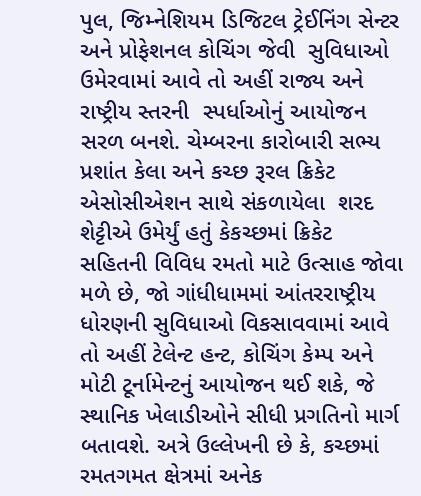પુલ, જિમ્નેશિયમ ડિજિટલ ટ્રેઈનિંગ સેન્ટર અને પ્રોફેશનલ કોચિંગ જેવી  સુવિધાઓ ઉમેરવામાં આવે તો અહીં રાજ્ય અને રાષ્ટ્રીય સ્તરની  સ્પર્ધાઓનું આયોજન સરળ બનશે. ચેમ્બરના કારોબારી સભ્ય પ્રશાંત કેલા અને કચ્છ રૂરલ ક્રિકેટ એસોસીએશન સાથે સંકળાયેલા  શરદ શેટ્ટીએ ઉમેર્યું હતું કેકચ્છમાં ક્રિકેટ સહિતની વિવિધ રમતો માટે ઉત્સાહ જોવા મળે છે, જો ગાંધીધામમાં આંતરરાષ્ટ્રીય ધોરણની સુવિધાઓ વિકસાવવામાં આવે તો અહીં ટેલેન્ટ હન્ટ, કોચિંગ કેમ્પ અને મોટી ટૂર્નામેન્ટનું આયોજન થઈ શકે, જે સ્થાનિક ખેલાડીઓને સીધી પ્રગતિનો માર્ગ બતાવશે. અત્રે ઉલ્લેખની છે કે, કચ્છમાં રમતગમત ક્ષેત્રમાં અનેક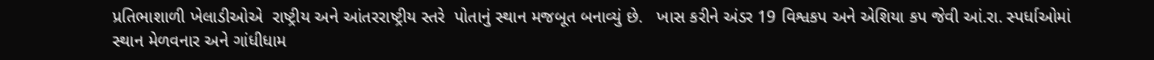પ્રતિભાશાળી ખેલાડીઓએ  રાષ્ટ્રીય અને આંતરરાષ્ટ્રીય સ્તરે  પોતાનું સ્થાન મજબૂત બનાવ્યું છે.   ખાસ કરીને અંડર 19 વિશ્વકપ અને એશિયા કપ જેવી આં.રા. સ્પર્ધાઓમાં સ્થાન મેળવનાર અને ગાંધીધામ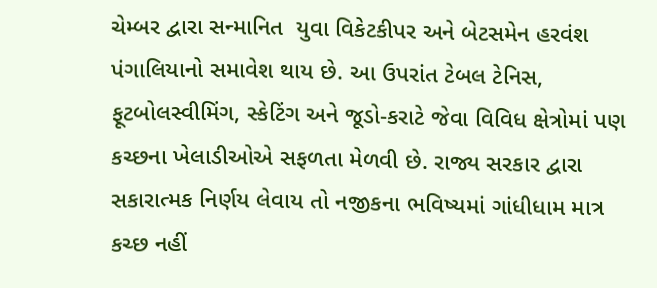ચેમ્બર દ્વારા સન્માનિત  યુવા વિકેટકીપર અને બેટસમેન હરવંશ પંગાલિયાનો સમાવેશ થાય છે. આ ઉપરાંત ટેબલ ટેનિસ, ફૂટબોલસ્વીમિંગ, સ્કેટિંગ અને જૂડો-કરાટે જેવા વિવિધ ક્ષેત્રોમાં પણ કચ્છના ખેલાડીઓએ સફળતા મેળવી છે. રાજ્ય સરકાર દ્વારા સકારાત્મક નિર્ણય લેવાય તો નજીકના ભવિષ્યમાં ગાંધીધામ માત્ર કચ્છ નહીં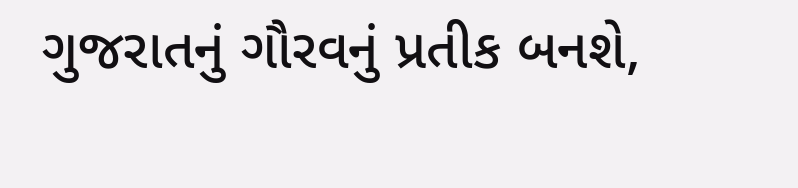ગુજરાતનું ગૌરવનું પ્રતીક બનશે,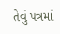તેવું પત્રમાં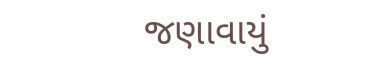જણાવાયું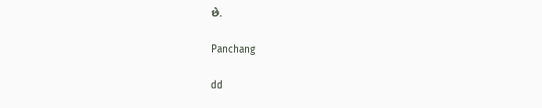છે.

Panchang

dd